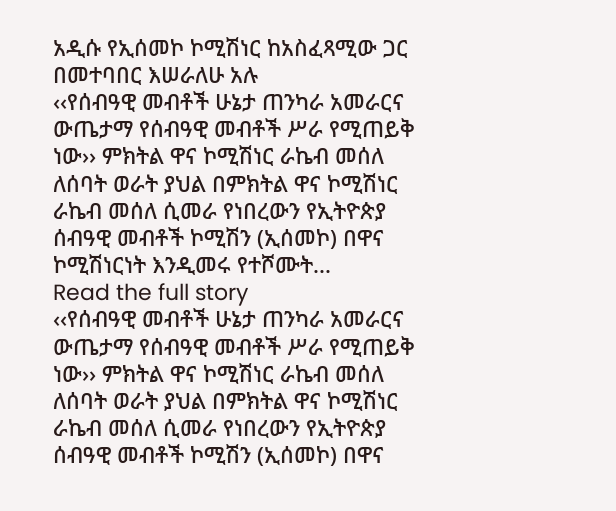አዲሱ የኢሰመኮ ኮሚሽነር ከአስፈጻሚው ጋር በመተባበር እሠራለሁ አሉ
‹‹የሰብዓዊ መብቶች ሁኔታ ጠንካራ አመራርና ውጤታማ የሰብዓዊ መብቶች ሥራ የሚጠይቅ ነው›› ምክትል ዋና ኮሚሽነር ራኬብ መሰለ ለሰባት ወራት ያህል በምክትል ዋና ኮሚሽነር ራኬብ መሰለ ሲመራ የነበረውን የኢትዮጵያ ሰብዓዊ መብቶች ኮሚሽን (ኢሰመኮ) በዋና ኮሚሽነርነት እንዲመሩ የተሾሙት...
Read the full story
‹‹የሰብዓዊ መብቶች ሁኔታ ጠንካራ አመራርና ውጤታማ የሰብዓዊ መብቶች ሥራ የሚጠይቅ ነው›› ምክትል ዋና ኮሚሽነር ራኬብ መሰለ ለሰባት ወራት ያህል በምክትል ዋና ኮሚሽነር ራኬብ መሰለ ሲመራ የነበረውን የኢትዮጵያ ሰብዓዊ መብቶች ኮሚሽን (ኢሰመኮ) በዋና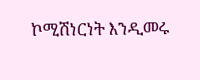ኮሚሽነርነት እንዲመሩ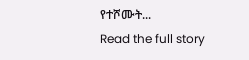የተሾሙት...
Read the full story